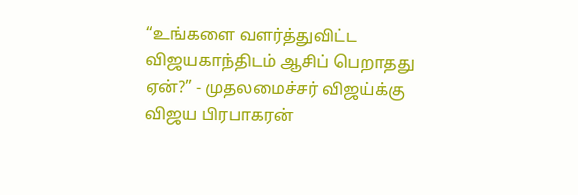“உங்களை வளர்த்துவிட்ட விஜயகாந்திடம் ஆசிப் பெறாதது ஏன்?” - முதலமைச்சர் விஜய்க்கு விஜய பிரபாகரன்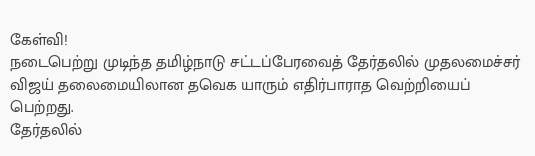கேள்வி!
நடைபெற்று முடிந்த தமிழ்நாடு சட்டப்பேரவைத் தேர்தலில் முதலமைச்சர் விஜய் தலைமையிலான தவெக யாரும் எதிர்பாராத வெற்றியைப் பெற்றது.
தேர்தலில்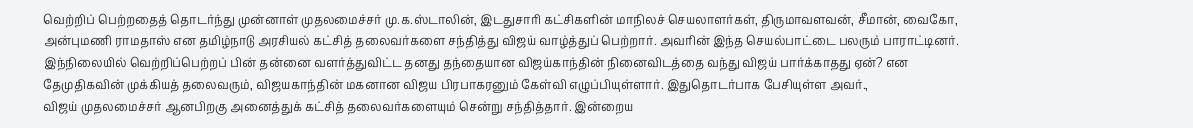வெற்றிப் பெற்றதைத் தொடர்ந்து முன்னாள் முதலமைச்சர் மு.க.ஸ்டாலின், இடதுசாரி கட்சிகளின் மாநிலச் செயலாளர்கள், திருமாவளவன், சீமான், வைகோ, அன்புமணி ராமதாஸ் என தமிழ்நாடு அரசியல் கட்சித் தலைவர்களை சந்தித்து விஜய் வாழ்த்துப் பெற்றார். அவரின் இந்த செயல்பாட்டை பலரும் பாராட்டினர்.
இந்நிலையில் வெற்றிப்பெற்றப் பின் தன்னை வளர்த்துவிட்ட தனது தந்தையான விஜய்காந்தின் நினைவிடத்தை வந்து விஜய் பார்க்காதது ஏன்? என தேமுதிகவின் முக்கியத் தலைவரும், விஜயகாந்தின் மகனான விஜய பிரபாகரனும் கேள்வி எழுப்பியுள்ளார். இதுதொடர்பாக பேசியுள்ள அவர்.,
விஜய் முதலமைச்சர் ஆனபிறகு அனைத்துக் கட்சித் தலைவர்களையும் சென்று சந்தித்தார். இன்றைய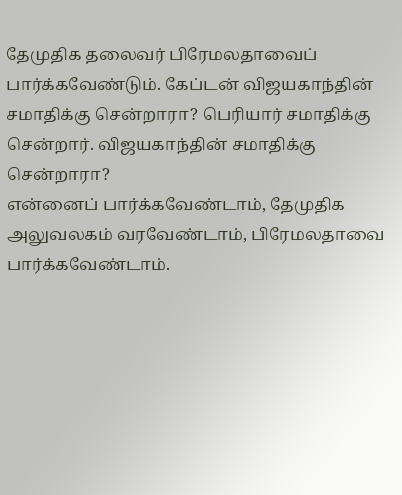தேமுதிக தலைவர் பிரேமலதாவைப் பார்க்கவேண்டும். கேப்டன் விஜயகாந்தின் சமாதிக்கு சென்றாரா? பெரியார் சமாதிக்கு சென்றார். விஜயகாந்தின் சமாதிக்கு சென்றாரா?
என்னைப் பார்க்கவேண்டாம், தேமுதிக அலுவலகம் வரவேண்டாம், பிரேமலதாவை பார்க்கவேண்டாம்.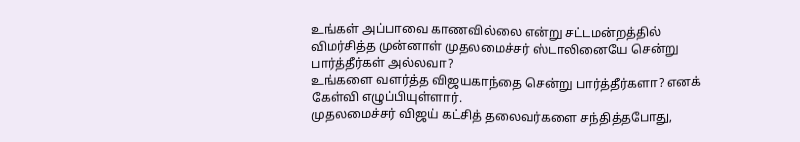உங்கள் அப்பாவை காணவில்லை என்று சட்டமன்றத்தில் விமர்சித்த முன்னாள் முதலமைச்சர் ஸ்டாலினையே சென்று பார்த்தீர்கள் அல்லவா?
உங்களை வளர்த்த விஜயகாந்தை சென்று பார்த்தீர்களா? எனக் கேள்வி எழுப்பியுள்ளார்.
முதலமைச்சர் விஜய் கட்சித் தலைவர்களை சந்தித்தபோது,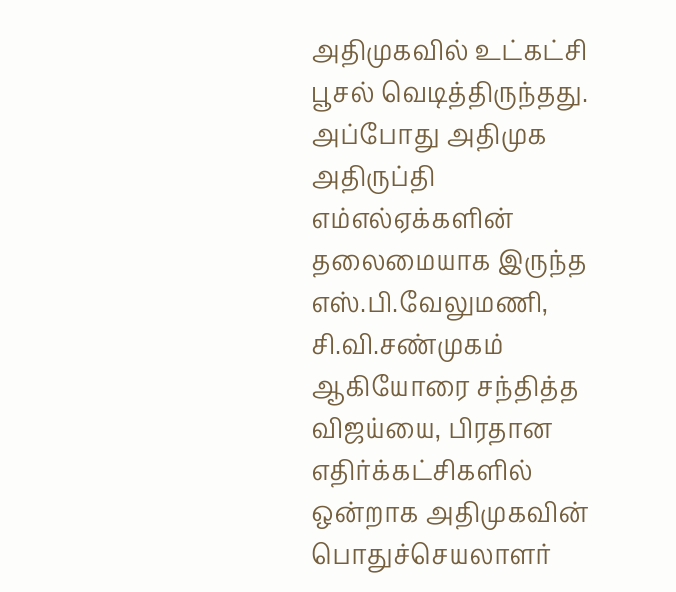அதிமுகவில் உட்கட்சி பூசல் வெடித்திருந்தது. அப்போது அதிமுக அதிருப்தி எம்எல்ஏக்களின் தலைமையாக இருந்த எஸ்.பி.வேலுமணி, சி.வி.சண்முகம் ஆகியோரை சந்தித்த விஜய்யை, பிரதான எதிர்க்கட்சிகளில் ஒன்றாக அதிமுகவின் பொதுச்செயலாளர்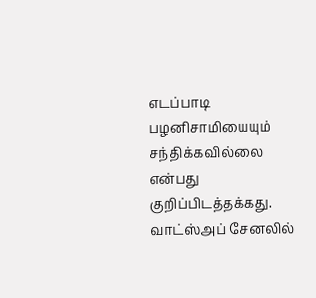எடப்பாடி பழனிசாமியையும் சந்திக்கவில்லை என்பது குறிப்பிடத்தக்கது.
வாட்ஸ்அப் சேனலில்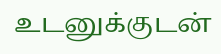உடனுக்குடன்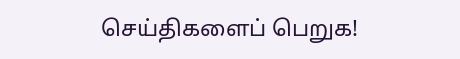செய்திகளைப் பெறுக!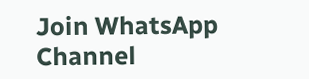Join WhatsApp Channel